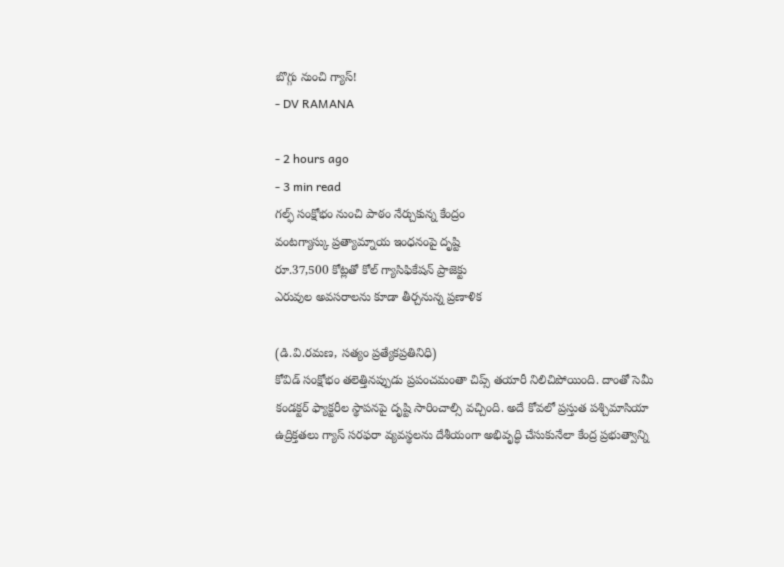బొగ్గు నుంచి గ్యాస్!
- DV RAMANA

- 2 hours ago
- 3 min read
గల్ఫ్ సంక్షోభం నుంచి పాఠం నేర్చుకున్న కేంద్రం
వంటగ్యాస్కు ప్రత్యామ్నాయ ఇంధనంపై దృష్టి
రూ.37,500 కోట్లతో కోల్ గ్యాసిఫికేషన్ ప్రాజెక్టు
ఎరువుల అవసరాలను కూడా తీర్చనున్న ప్రణాళిక

(డి.వి.రమణ, సత్యం ప్రత్యేకప్రతినిధి)
కోవిడ్ సంక్షోభం తలెత్తినప్పుడు ప్రపంచమంతా చిప్స్ తయారీ నిలిచిపోయింది. దాంతో సెమీ కండక్టర్ ఫ్యాక్టరీల స్థాపనపై దృష్టి సారించాల్సి వచ్చింది. అదే కోవలో ప్రస్తుత పశ్చిమాసియా ఉద్రిక్తతలు గ్యాస్ సరఫరా వ్యవస్థలను దేశీయంగా అభివృద్ధి చేసుకునేలా కేంద్ర ప్రభుత్వాన్ని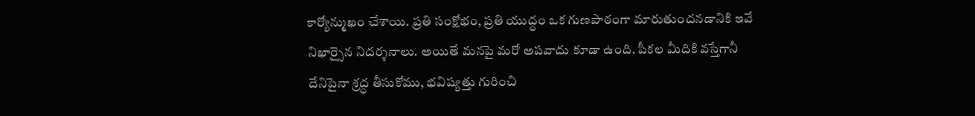కార్యోన్ముఖం చేశాయి. ప్రతి సంక్షోభం, ప్రతి యుద్ధం ఒక గుణపాఠంగా మారుతుందనడానికి ఇవే నిఖార్సైన నిదర్శనాలు. అయితే మనపై మరో అపవాదు కూడా ఉంది. పీకల మీదికి వస్తేగానీ దేనిపైనా శ్రద్ధ తీసుకోము, భవిష్యత్తు గురించి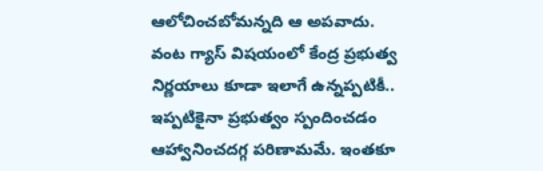ఆలోచించబోమన్నది ఆ అపవాదు. వంట గ్యాస్ విషయంలో కేంద్ర ప్రభుత్వ నిర్ణయాలు కూడా ఇలాగే ఉన్నప్పటికీ.. ఇప్పటికైనా ప్రభుత్వం స్పందించడం ఆహ్వానించదగ్గ పరిణామమే. ఇంతకూ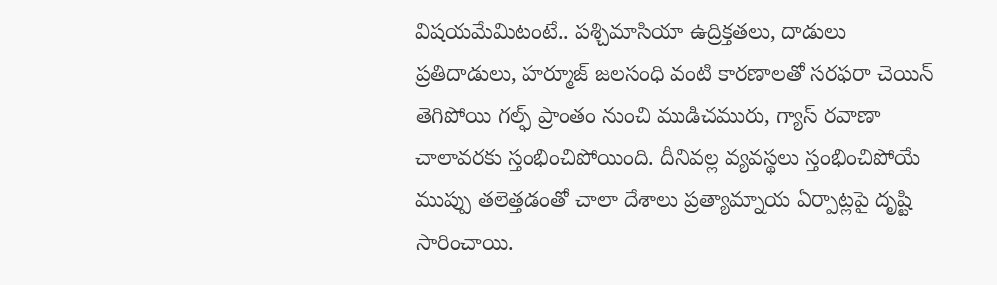విషయమేమిటంటే.. పశ్చిమాసియా ఉద్రిక్తతలు, దాడులు ప్రతిదాడులు, హర్మూజ్ జలసంధి వంటి కారణాలతో సరఫరా చెయిన్ తెగిపోయి గల్ఫ్ ప్రాంతం నుంచి ముడిచమురు, గ్యాస్ రవాణా చాలావరకు స్తంభించిపోయింది. దీనివల్ల వ్యవస్థలు స్తంభించిపోయే ముప్పు తలెత్తడంతో చాలా దేశాలు ప్రత్యామ్నాయ ఏర్పాట్లపై దృష్టి సారించాయి.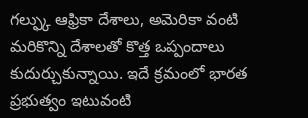గల్ఫ్కు ఆఫ్రికా దేశాలు, అమెరికా వంటి మరికొన్ని దేశాలతో కొత్త ఒప్పందాలు కుదుర్చుకున్నాయి. ఇదే క్రమంలో భారత ప్రభుత్వం ఇటువంటి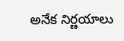అనేక నిర్ణయాలు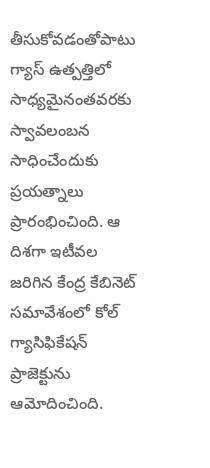తీసుకోవడంతోపాటు గ్యాస్ ఉత్పత్తిలో సాధ్యమైనంతవరకు స్వావలంబన సాధించేందుకు ప్రయత్నాలు ప్రారంభించింది. ఆ దిశగా ఇటీవల జరిగిన కేంద్ర కేబినెట్ సమావేశంలో కోల్ గ్యాసిఫికేషన్ ప్రాజెక్టును ఆమోదించింది.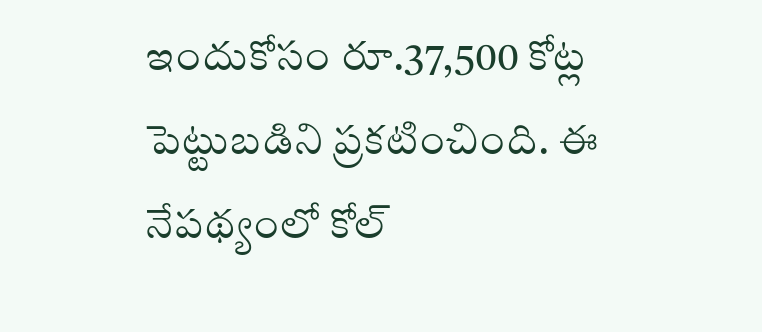ఇందుకోసం రూ.37,500 కోట్ల పెట్టుబడిని ప్రకటించింది. ఈ నేపథ్యంలో కోల్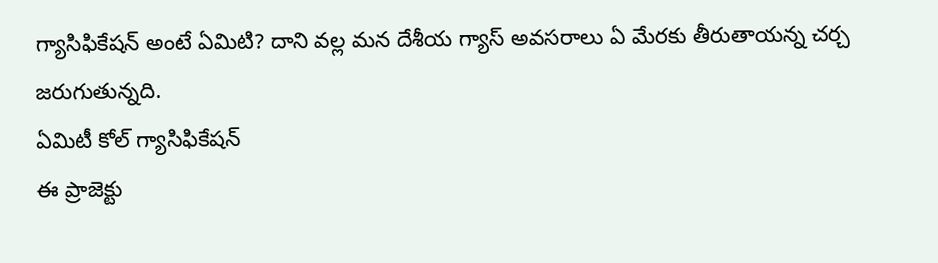గ్యాసిఫికేషన్ అంటే ఏమిటి? దాని వల్ల మన దేశీయ గ్యాస్ అవసరాలు ఏ మేరకు తీరుతాయన్న చర్చ జరుగుతున్నది.
ఏమిటీ కోల్ గ్యాసిఫికేషన్
ఈ ప్రాజెక్టు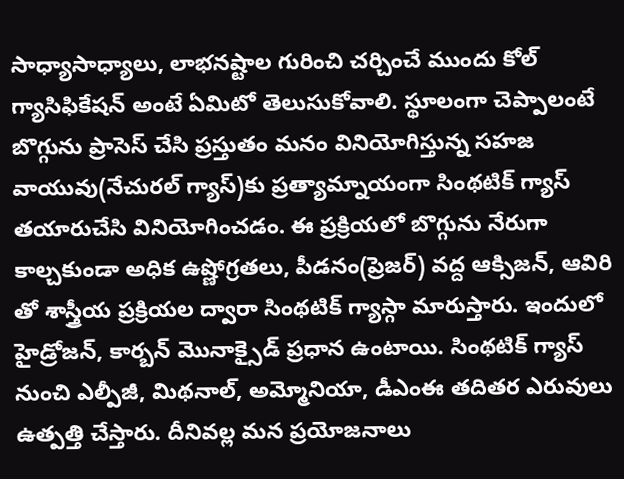సాధ్యాసాధ్యాలు, లాభనష్టాల గురించి చర్చించే ముందు కోల్ గ్యాసిఫికేషన్ అంటే ఏమిటో తెలుసుకోవాలి. స్థూలంగా చెప్పాలంటే బొగ్గును ప్రాసెస్ చేసి ప్రస్తుతం మనం వినియోగిస్తున్న సహజ వాయువు(నేచురల్ గ్యాస్)కు ప్రత్యామ్నాయంగా సింథటిక్ గ్యాస్ తయారుచేసి వినియోగించడం. ఈ ప్రక్రియలో బొగ్గును నేరుగా కాల్చకుండా అధిక ఉష్ణోగ్రతలు, పీడనం(ప్రెజర్) వద్ద ఆక్సిజన్, ఆవిరి తో శాస్త్రీయ ప్రక్రియల ద్వారా సింథటిక్ గ్యాస్గా మారుస్తారు. ఇందులో హైడ్రోజన్, కార్బన్ మొనాక్సైడ్ ప్రధాన ఉంటాయి. సింథటిక్ గ్యాస్ నుంచి ఎల్పీజీ, మిథనాల్, అమ్మోనియా, డీఎంఈ తదితర ఎరువులు ఉత్పత్తి చేస్తారు. దీనివల్ల మన ప్రయోజనాలు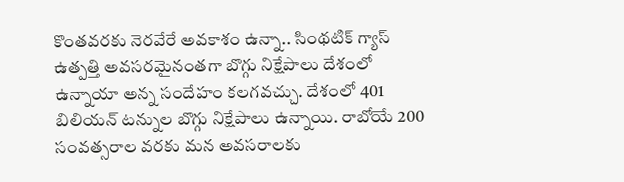కొంతవరకు నెరవేరే అవకాశం ఉన్నా.. సింథటిక్ గ్యాస్ ఉత్పత్తి అవసరమైనంతగా బొగ్గు నిక్షేపాలు దేశంలో ఉన్నాయా అన్న సందేహం కలగవచ్చు. దేశంలో 401 బిలియన్ టన్నుల బొగ్గు నిక్షేపాలు ఉన్నాయి. రాబోయే 200 సంవత్సరాల వరకు మన అవసరాలకు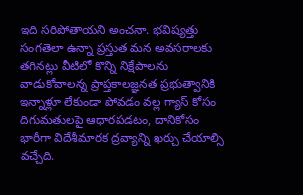ఇది సరిపోతాయని అంచనా. భవిష్యత్తు సంగతెలా ఉన్నా ప్రస్తుత మన అవసరాలకు తగినట్లు వీటిలో కొన్ని నిక్షేపాలను వాడుకోవాలన్న ప్రాప్తకాలజ్ఞనత ప్రభుత్వానికి ఇన్నాళ్లూ లేకుండా పోవడం వల్ల గ్యాస్ కోసం దిగుమతులపై ఆధారపడటం, దానికోసం భారీగా విదేశీమారక ద్రవ్యాన్ని ఖర్చు చేయాల్సి వచ్చేది.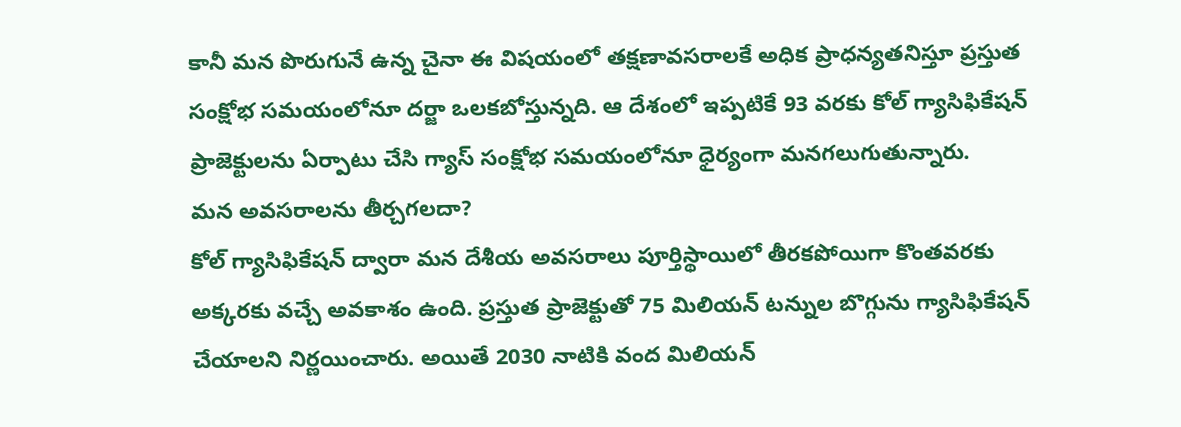కానీ మన పొరుగునే ఉన్న చైనా ఈ విషయంలో తక్షణావసరాలకే అధిక ప్రాధన్యతనిస్తూ ప్రస్తుత సంక్షోభ సమయంలోనూ దర్జా ఒలకబోస్తున్నది. ఆ దేశంలో ఇప్పటికే 93 వరకు కోల్ గ్యాసిఫికేషన్ ప్రాజెక్టులను ఏర్పాటు చేసి గ్యాస్ సంక్షోభ సమయంలోనూ ధైర్యంగా మనగలుగుతున్నారు.
మన అవసరాలను తీర్చగలదా?
కోల్ గ్యాసిఫికేషన్ ద్వారా మన దేశీయ అవసరాలు పూర్తిస్థాయిలో తీరకపోయిగా కొంతవరకు అక్కరకు వచ్చే అవకాశం ఉంది. ప్రస్తుత ప్రాజెక్టుతో 75 మిలియన్ టన్నుల బొగ్గును గ్యాసిఫికేషన్ చేయాలని నిర్ణయించారు. అయితే 2030 నాటికి వంద మిలియన్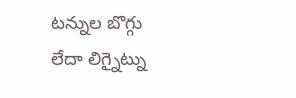టన్నుల బొగ్గు లేదా లిగ్నైట్ను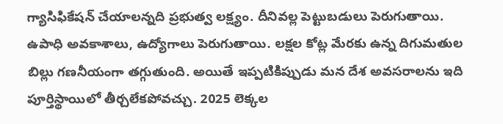గ్యాసిఫికేషన్ చేయాలన్నది ప్రభుత్వ లక్ష్యం. దీనివల్ల పెట్టుబడులు పెరుగుతాయి. ఉపాధి అవకాశాలు, ఉద్యోగాలు పెరుగుతాయి. లక్షల కోట్ల మేరకు ఉన్న దిగుమతుల బిల్లు గణనీయంగా తగ్గుతుంది. అయితే ఇప్పటికిప్పుడు మన దేశ అవసరాలను ఇది పూర్తిస్థాయిలో తీర్చలేకపోవచ్చు. 2025 లెక్కల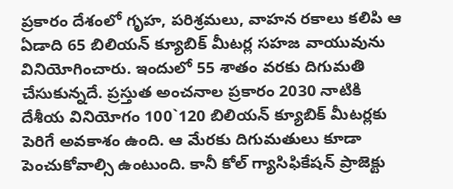ప్రకారం దేశంలో గృహ, పరిశ్రమలు, వాహన రకాలు కలిపి ఆ ఏడాది 65 బిలియన్ క్యూబిక్ మీటర్ల సహజ వాయువును వినియోగించారు. ఇందులో 55 శాతం వరకు దిగుమతి చేసుకున్నదే. ప్రస్తుత అంచనాల ప్రకారం 2030 నాటికి దేశీయ వినియోగం 100`120 బిలియన్ క్యూబిక్ మీటర్లకు పెరిగే అవకాశం ఉంది. ఆ మేరకు దిగుమతులు కూడా పెంచుకోవాల్సి ఉంటుంది. కానీ కోల్ గ్యాసిఫికేషన్ ప్రాజెక్టు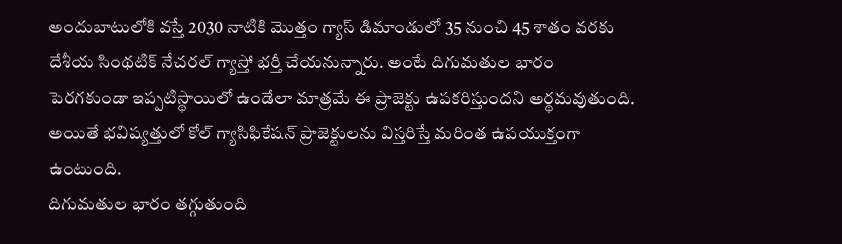అందుబాటులోకి వస్తే 2030 నాటికి మొత్తం గ్యాస్ డిమాండులో 35 నుంచి 45 శాతం వరకు దేశీయ సింథటిక్ నేచరల్ గ్యాస్తో భర్తీ చేయనున్నారు. అంటే దిగుమతుల భారం పెరగకుండా ఇప్పటిస్థాయిలో ఉండేలా మాత్రమే ఈ ప్రాజెక్టు ఉపకరిస్తుందని అర్థమవుతుంది. అయితే భవిష్యత్తులో కోల్ గ్యాసిఫికేషన్ ప్రాజెక్టులను విస్తరిస్తే మరింత ఉపయుక్తంగా ఉంటుంది.
దిగుమతుల భారం తగ్గుతుంది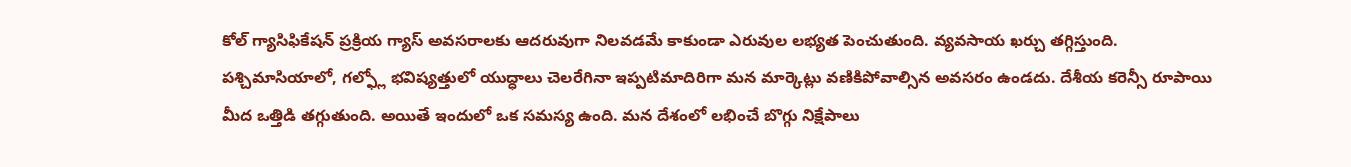కోల్ గ్యాసిఫికేషన్ ప్రక్రియ గ్యాస్ అవసరాలకు ఆదరువుగా నిలవడమే కాకుండా ఎరువుల లభ్యత పెంచుతుంది. వ్యవసాయ ఖర్చు తగ్గిస్తుంది. పశ్చిమాసియాలో, గల్ఫ్లో భవిష్యత్తులో యుద్ధాలు చెలరేగినా ఇప్పటిమాదిరిగా మన మార్కెట్లు వణికిపోవాల్సిన అవసరం ఉండదు. దేశీయ కరెన్సీ రూపాయి మీద ఒత్తిడి తగ్గుతుంది. అయితే ఇందులో ఒక సమస్య ఉంది. మన దేశంలో లభించే బొగ్గు నిక్షేపాలు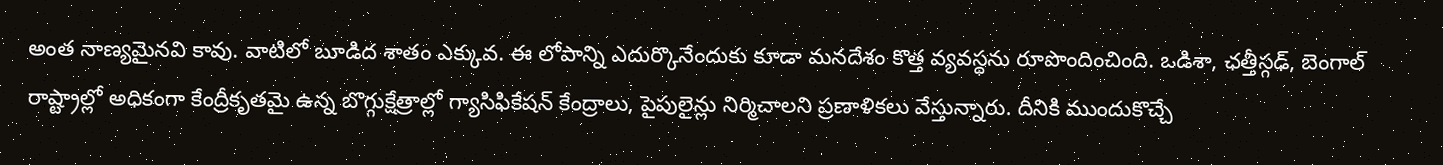అంత నాణ్యమైనవి కావు. వాటిలో బూడిద శాతం ఎక్కువ. ఈ లోపాన్ని ఎదుర్కొనేందుకు కూడా మనదేశం కొత్త వ్యవస్థను రూపొందించింది. ఒడిశా, ఛత్తీస్గఢ్, బెంగాల్ రాష్ట్రాల్లో అధికంగా కేంద్రీకృతమై ఉన్న బొగ్గుక్షేత్రాల్లో గ్యాసిఫికేషన్ కేంద్రాలు, పైపులైన్లు నిర్మిచాలని ప్రణాళికలు వేస్తున్నారు. దీనికి ముందుకొచ్చే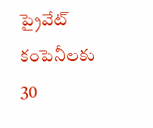ప్రైవేట్ కంపెనీలకు 30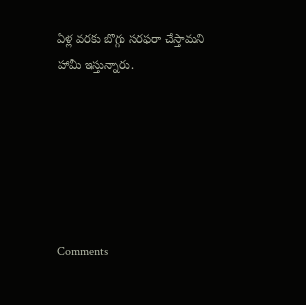ఏళ్ల వరకు బొగ్గు సరఫరా చేస్తామని హామీ ఇస్తున్నారు.






Comments